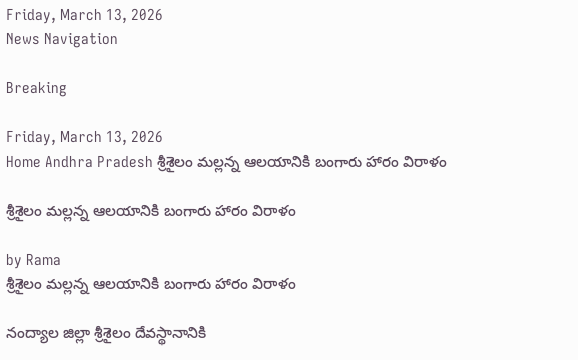Friday, March 13, 2026
News Navigation

Breaking

Friday, March 13, 2026
Home Andhra Pradesh శ్రీశైలం మల్లన్న ఆలయానికి బంగారు హారం విరాళం

శ్రీశైలం మల్లన్న ఆలయానికి బంగారు హారం విరాళం

by Rama
శ్రీశైలం మల్లన్న ఆలయానికి బంగారు హారం విరాళం

నంద్యాల జిల్లా శ్రీశైలం దేవస్థానానికి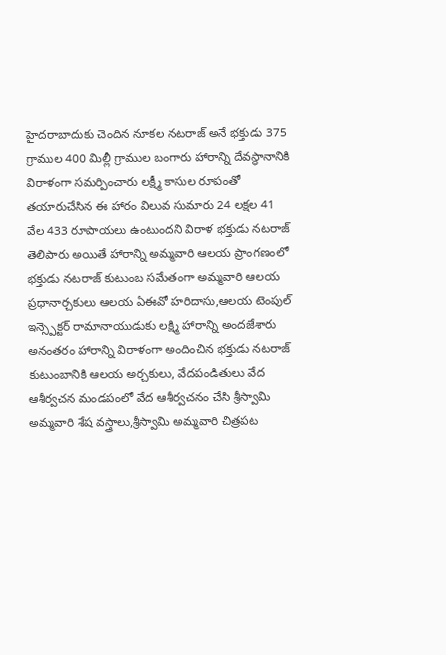హైదరాబాదుకు చెందిన నూకల నటరాజ్ అనే భక్తుడు 375 గ్రాముల 400 మిల్లీ గ్రాముల బంగారు హారాన్ని దేవస్థానానికి విరాళంగా సమర్పించారు లక్ష్మీ కాసుల రూపంతో తయారుచేసిన ఈ హారం విలువ సుమారు 24 లక్షల 41 వేల 433 రూపాయలు ఉంటుందని విరాళ భక్తుడు నటరాజ్ తెలిపారు అయితే హారాన్ని అమ్మవారి ఆలయ ప్రాంగణంలో భక్తుడు నటరాజ్ కుటుంబ సమేతంగా అమ్మవారి ఆలయ ప్రధానార్చకులు ఆలయ ఏఈవో హరిదాసు,ఆలయ టెంపుల్ ఇన్స్పెక్టర్ రామానాయుడుకు లక్ష్మి హారాన్ని అందజేశారు అనంతరం హారాన్ని విరాళంగా అందించిన భక్తుడు నటరాజ్ కుటుంబానికి ఆలయ అర్చకులు, వేదపండితులు వేద ఆశీర్వచన మండపంలో వేద ఆశీర్వచనం చేసి శ్రీస్వామి అమ్మవారి శేష వస్త్రాలు,శ్రీస్వామి అమ్మవారి చిత్రపట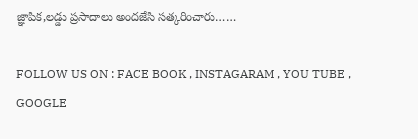జ్ఞాపిక,లడ్డు ప్రసాదాలు అందజేసి సత్కరించారు……

FOLLOW US ON : FACE BOOK , INSTAGARAM , YOU TUBE , GOOGLE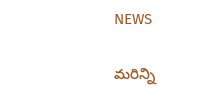NEWS

మరిన్ని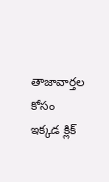తాజావార్తల కోసం ఇక్కడ క్లిక్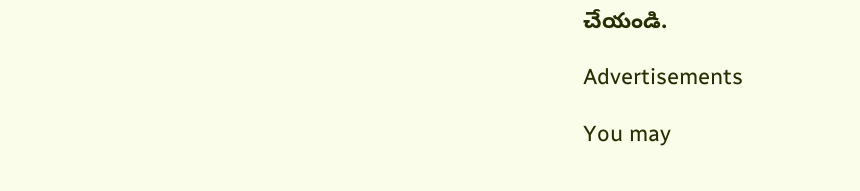చేయండి.

Advertisements

You may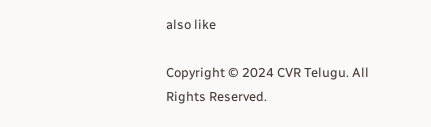also like

Copyright © 2024 CVR Telugu. All Rights Reserved.